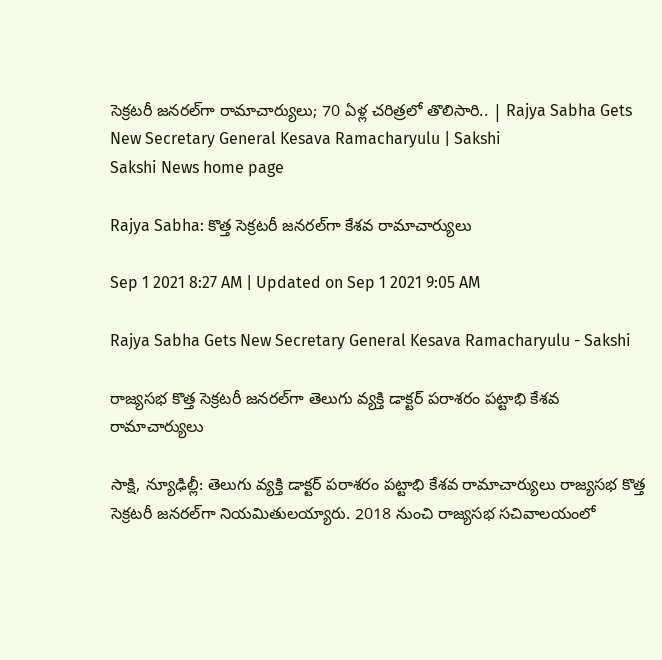సెక్రటరీ జనరల్‌గా రామాచార్యులు; 70 ఏళ్ల చరిత్రలో తొలిసారి.. | Rajya Sabha Gets New Secretary General Kesava Ramacharyulu | Sakshi
Sakshi News home page

Rajya Sabha: కొత్త సెక్రటరీ జనరల్‌గా కేశవ రామాచార్యులు

Sep 1 2021 8:27 AM | Updated on Sep 1 2021 9:05 AM

Rajya Sabha Gets New Secretary General Kesava Ramacharyulu - Sakshi

రాజ్యసభ కొత్త సెక్రటరీ జనరల్‌గా తెలుగు వ్యక్తి డాక్టర్‌ పరాశరం పట్టాభి కేశవ రామాచార్యులు

సాక్షి, న్యూఢిల్లీ: తెలుగు వ్యక్తి డాక్టర్‌ పరాశరం పట్టాభి కేశవ రామాచార్యులు రాజ్యసభ కొత్త సెక్రటరీ జనరల్‌గా నియమితులయ్యారు. 2018 నుంచి రాజ్యసభ సచివాలయంలో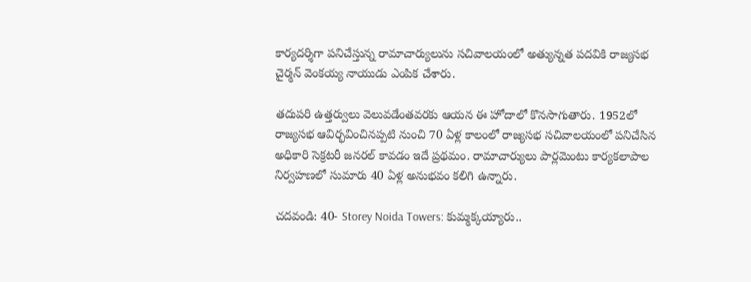కార్యదర్శిగా పనిచేస్తున్న రామాచార్యులును సచివాలయంలో అత్యున్నత పదవికి రాజ్యసభ చైర్మన్‌ వెంకయ్య నాయుడు ఎంపిక చేశారు.

తదుపరి ఉత్తర్వులు వెలువడేంతవరకు ఆయన ఈ హోదాలో కొనసాగుతారు. 1952లో రాజ్యసభ ఆవిర్భవించినప్పటి నుంచి 70 ఏళ్ల కాలంలో రాజ్యసభ సచివాలయంలో పనిచేసిన అధికారి సెక్రటరీ జనరల్‌ కావడం ఇదే ప్రథమం. రామాచార్యులు పార్లమెంటు కార్యకలాపాల నిర్వహణలో సుమారు 40 ఏళ్ల అనుభవం కలిగి ఉన్నారు.

చదవండి: 40- Storey Noida Towers: కుమ్మక్కయ్యారు..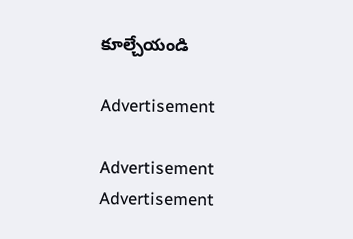కూల్చేయండి

Advertisement

Advertisement
Advertisement